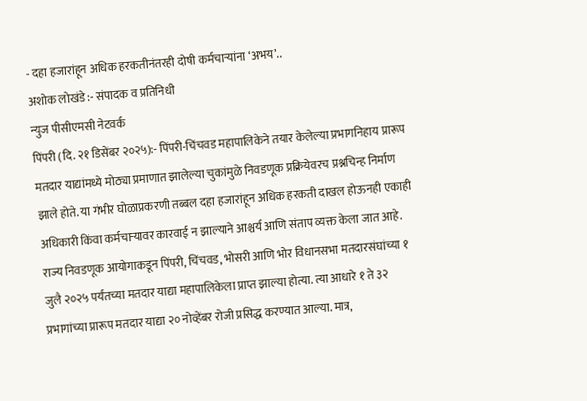- दहा हजारांहून अधिक हरकतीनंतरही दोषी कर्मचाऱ्यांना ‘अभय’..
अशोक लोखंडे :- संपादक व प्रतिनिधी
न्युज पीसीएमसी नेटवर्क
पिंपरी (दि. २१ डिसेंबर २०२५):- पिंपरी-चिंचवड महापालिकेने तयार केलेल्या प्रभागनिहाय प्रारूप मतदार याद्यांमध्ये मोठ्या प्रमाणात झालेल्या चुकांमुळे निवडणूक प्रक्रियेवरच प्रश्नचिन्ह निर्माण झाले होते. या गंभीर घोळाप्रकरणी तब्बल दहा हजारांहून अधिक हरकती दाखल होऊनही एकाही अधिकारी किंवा कर्मचाऱ्यावर कारवाई न झाल्याने आश्चर्य आणि संताप व्यक्त केला जात आहे.
राज्य निवडणूक आयोगाकडून पिंपरी, चिंचवड, भोसरी आणि भोर विधानसभा मतदारसंघांच्या १ जुलै २०२५ पर्यंतच्या मतदार याद्या महापालिकेला प्राप्त झाल्या होत्या. त्या आधारे १ ते ३२ प्रभागांच्या प्रारूप मतदार याद्या २० नोव्हेंबर रोजी प्रसिद्ध करण्यात आल्या. मात्र,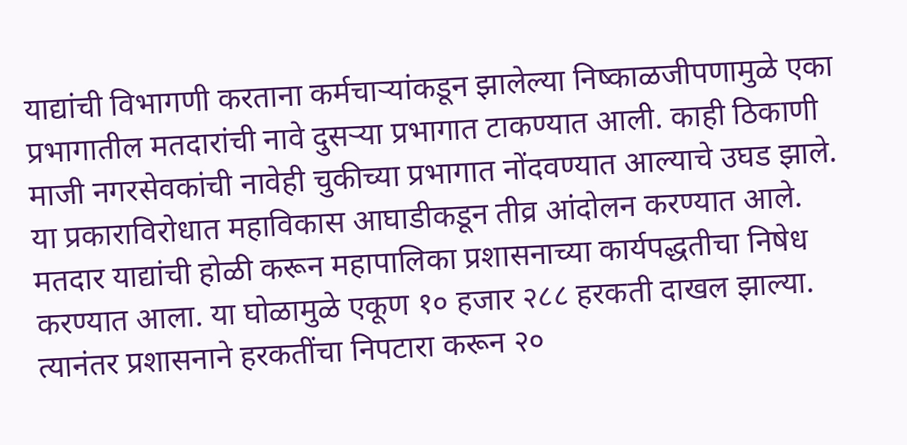याद्यांची विभागणी करताना कर्मचाऱ्यांकडून झालेल्या निष्काळजीपणामुळे एका प्रभागातील मतदारांची नावे दुसऱ्या प्रभागात टाकण्यात आली. काही ठिकाणी माजी नगरसेवकांची नावेही चुकीच्या प्रभागात नोंदवण्यात आल्याचे उघड झाले.
या प्रकाराविरोधात महाविकास आघाडीकडून तीव्र आंदोलन करण्यात आले. मतदार याद्यांची होळी करून महापालिका प्रशासनाच्या कार्यपद्धतीचा निषेध करण्यात आला. या घोळामुळे एकूण १० हजार २८८ हरकती दाखल झाल्या. त्यानंतर प्रशासनाने हरकतींचा निपटारा करून २०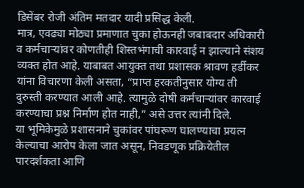डिसेंबर रोजी अंतिम मतदार यादी प्रसिद्ध केली.
मात्र, एवढ्या मोठ्या प्रमाणात चुका होऊनही जबाबदार अधिकारी व कर्मचाऱ्यांवर कोणतीही शिस्तभंगाची कारवाई न झाल्याने संशय व्यक्त होत आहे. याबाबत आयुक्त तथा प्रशासक श्रावण हर्डीकर यांना विचारणा केली असता, “प्राप्त हरकतीनुसार योग्य ती दुरुस्ती करण्यात आली आहे. त्यामुळे दोषी कर्मचाऱ्यांवर कारवाई करण्याचा प्रश्न निर्माण होत नाही,” असे उत्तर त्यांनी दिले.
या भूमिकेमुळे प्रशासनाने चुकांवर पांघरूण घालण्याचा प्रयत्न केल्याचा आरोप केला जात असून, निवडणूक प्रक्रियेतील पारदर्शकता आणि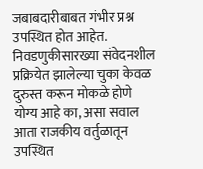जबाबदारीबाबत गंभीर प्रश्न उपस्थित होत आहेत. निवडणुकीसारख्या संवेदनशील प्रक्रियेत झालेल्या चुका केवळ दुरुस्त करून मोकळे होणे योग्य आहे का, असा सवाल आता राजकीय वर्तुळातून उपस्थित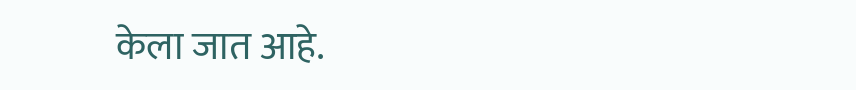केला जात आहे.